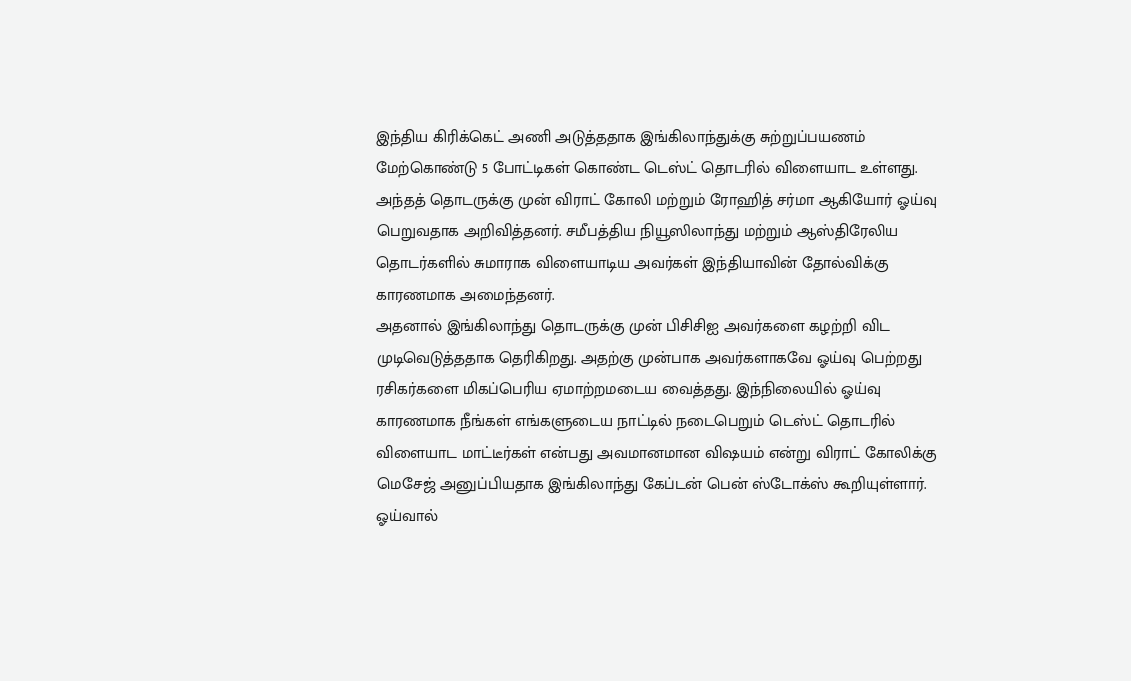இந்திய கிரிக்கெட் அணி அடுத்ததாக இங்கிலாந்துக்கு சுற்றுப்பயணம் மேற்கொண்டு 5 போட்டிகள் கொண்ட டெஸ்ட் தொடரில் விளையாட உள்ளது. அந்தத் தொடருக்கு முன் விராட் கோலி மற்றும் ரோஹித் சர்மா ஆகியோர் ஓய்வு பெறுவதாக அறிவித்தனர். சமீபத்திய நியூஸிலாந்து மற்றும் ஆஸ்திரேலிய தொடர்களில் சுமாராக விளையாடிய அவர்கள் இந்தியாவின் தோல்விக்கு காரணமாக அமைந்தனர்.
அதனால் இங்கிலாந்து தொடருக்கு முன் பிசிசிஐ அவர்களை கழற்றி விட முடிவெடுத்ததாக தெரிகிறது. அதற்கு முன்பாக அவர்களாகவே ஓய்வு பெற்றது ரசிகர்களை மிகப்பெரிய ஏமாற்றமடைய வைத்தது. இந்நிலையில் ஓய்வு காரணமாக நீங்கள் எங்களுடைய நாட்டில் நடைபெறும் டெஸ்ட் தொடரில் விளையாட மாட்டீர்கள் என்பது அவமானமான விஷயம் என்று விராட் கோலிக்கு மெசேஜ் அனுப்பியதாக இங்கிலாந்து கேப்டன் பென் ஸ்டோக்ஸ் கூறியுள்ளார்.
ஓய்வால்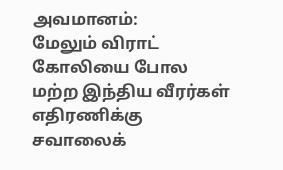அவமானம்:
மேலும் விராட் கோலியை போல மற்ற இந்திய வீரர்கள் எதிரணிக்கு சவாலைக்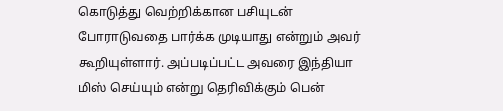கொடுத்து வெற்றிக்கான பசியுடன் போராடுவதை பார்க்க முடியாது என்றும் அவர் கூறியுள்ளார். அப்படிப்பட்ட அவரை இந்தியா மிஸ் செய்யும் என்று தெரிவிக்கும் பென்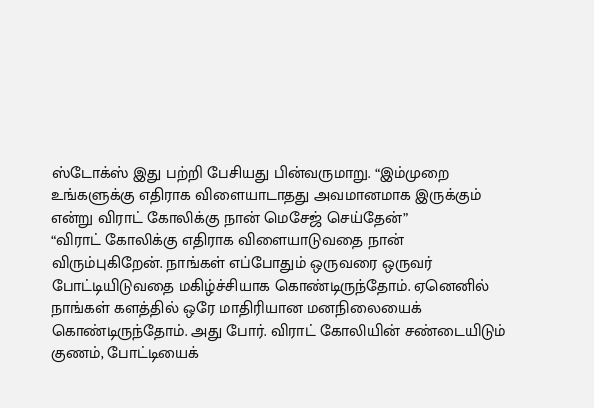ஸ்டோக்ஸ் இது பற்றி பேசியது பின்வருமாறு. “இம்முறை உங்களுக்கு எதிராக விளையாடாதது அவமானமாக இருக்கும் என்று விராட் கோலிக்கு நான் மெசேஜ் செய்தேன்”
“விராட் கோலிக்கு எதிராக விளையாடுவதை நான் விரும்புகிறேன். நாங்கள் எப்போதும் ஒருவரை ஒருவர் போட்டியிடுவதை மகிழ்ச்சியாக கொண்டிருந்தோம். ஏனெனில் நாங்கள் களத்தில் ஒரே மாதிரியான மனநிலையைக் கொண்டிருந்தோம். அது போர். விராட் கோலியின் சண்டையிடும் குணம், போட்டியைக்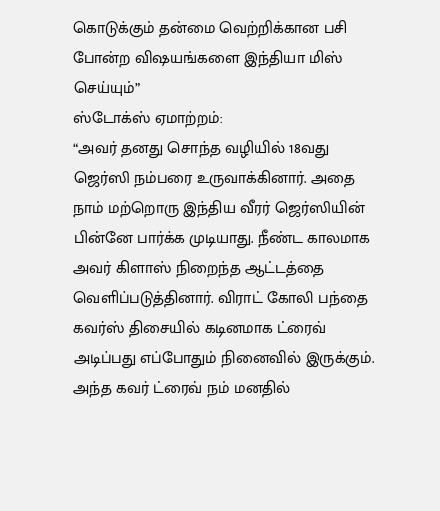கொடுக்கும் தன்மை வெற்றிக்கான பசி போன்ற விஷயங்களை இந்தியா மிஸ் செய்யும்”
ஸ்டோக்ஸ் ஏமாற்றம்:
“அவர் தனது சொந்த வழியில் 18வது ஜெர்ஸி நம்பரை உருவாக்கினார். அதை நாம் மற்றொரு இந்திய வீரர் ஜெர்ஸியின் பின்னே பார்க்க முடியாது. நீண்ட காலமாக அவர் கிளாஸ் நிறைந்த ஆட்டத்தை வெளிப்படுத்தினார். விராட் கோலி பந்தை கவர்ஸ் திசையில் கடினமாக ட்ரைவ் அடிப்பது எப்போதும் நினைவில் இருக்கும். அந்த கவர் ட்ரைவ் நம் மனதில்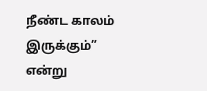நீண்ட காலம் இருக்கும்” என்று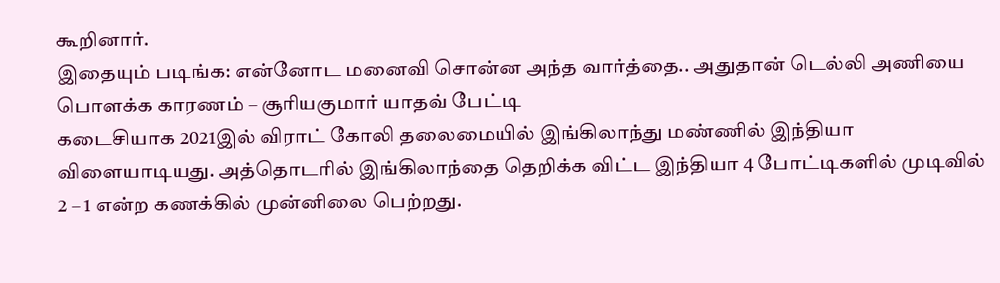கூறினார்.
இதையும் படிங்க: என்னோட மனைவி சொன்ன அந்த வார்த்தை.. அதுதான் டெல்லி அணியை பொளக்க காரணம் – சூரியகுமார் யாதவ் பேட்டி
கடைசியாக 2021இல் விராட் கோலி தலைமையில் இங்கிலாந்து மண்ணில் இந்தியா விளையாடியது. அத்தொடரில் இங்கிலாந்தை தெறிக்க விட்ட இந்தியா 4 போட்டிகளில் முடிவில் 2 – 1 என்ற கணக்கில் முன்னிலை பெற்றது.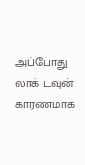அப்போது லாக் டவுன் காரணமாக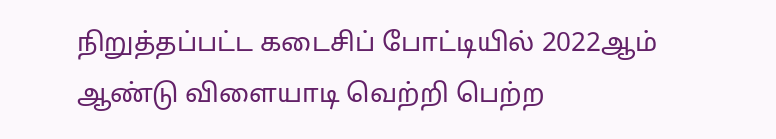நிறுத்தப்பட்ட கடைசிப் போட்டியில் 2022ஆம் ஆண்டு விளையாடி வெற்றி பெற்ற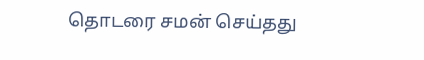தொடரை சமன் செய்தது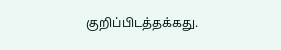குறிப்பிடத்தக்கது.